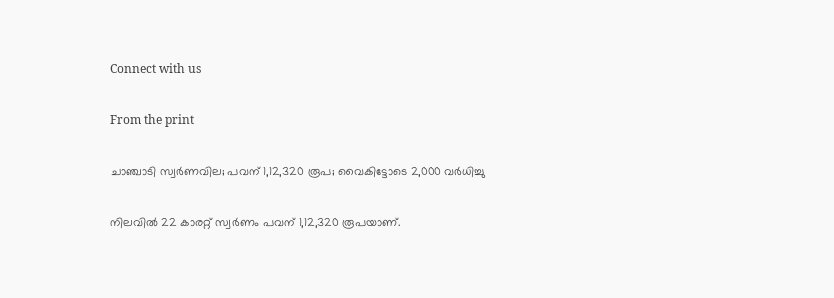Connect with us

From the print

ചാഞ്ചാടി സ്വര്‍ണവില; പവന് 1,12,320 രൂപ; വൈകിട്ടോടെ 2,000 വര്‍ധിച്ചു

നിലവില്‍ 22 കാരറ്റ് സ്വര്‍ണം പവന് 1,12,320 രൂപയാണ്.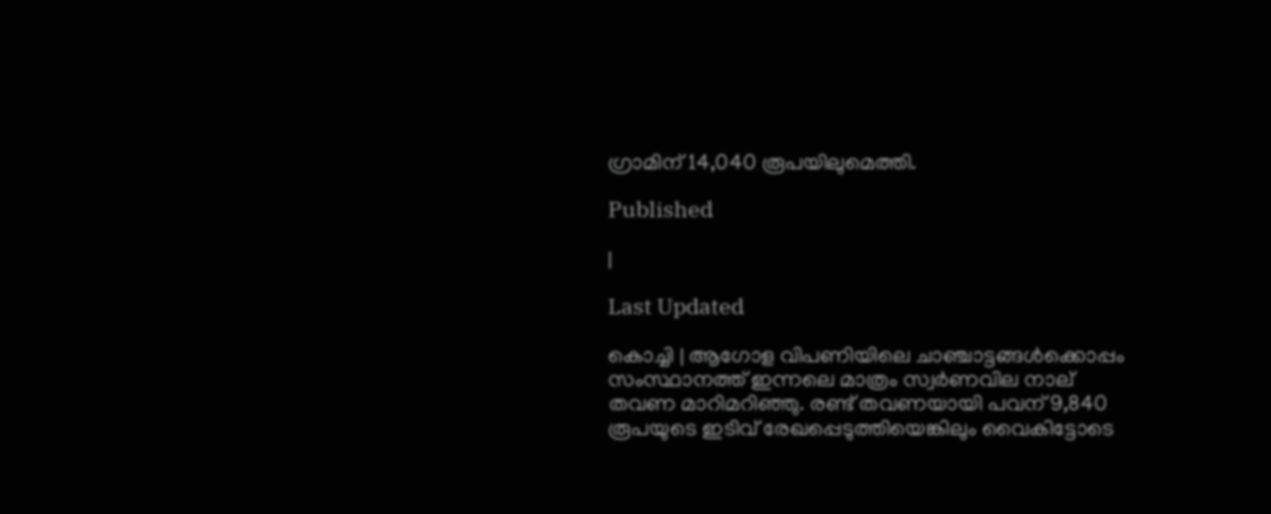ഗ്രാമിന് 14,040 രൂപയിലുമെത്തി.

Published

|

Last Updated

കൊച്ചി | ആഗോള വിപണിയിലെ ചാഞ്ചാട്ടങ്ങള്‍ക്കൊപ്പം സംസ്ഥാനത്ത് ഇന്നലെ മാത്രം സ്വര്‍ണവില നാല് തവണ മാറിമറിഞ്ഞു. രണ്ട് തവണയായി പവന് 9,840 രൂപയുടെ ഇടിവ് രേഖപ്പെടുത്തിയെങ്കിലും വൈകിട്ടോടെ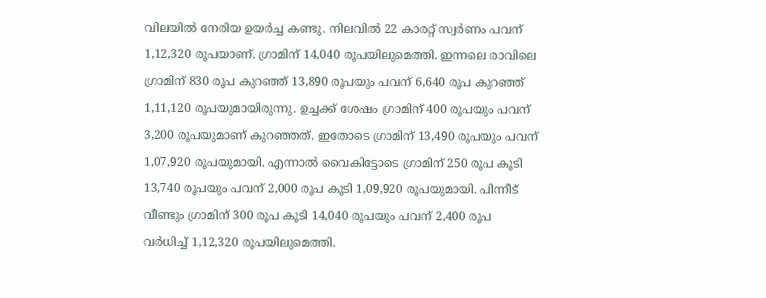വിലയില്‍ നേരിയ ഉയര്‍ച്ച കണ്ടു. നിലവില്‍ 22 കാരറ്റ് സ്വര്‍ണം പവന് 1,12,320 രൂപയാണ്. ഗ്രാമിന് 14,040 രൂപയിലുമെത്തി. ഇന്നലെ രാവിലെ ഗ്രാമിന് 830 രൂപ കുറഞ്ഞ് 13,890 രൂപയും പവന് 6,640 രൂപ കുറഞ്ഞ് 1,11,120 രൂപയുമായിരുന്നു. ഉച്ചക്ക് ശേഷം ഗ്രാമിന് 400 രൂപയും പവന് 3,200 രൂപയുമാണ് കുറഞ്ഞത്. ഇതോടെ ഗ്രാമിന് 13,490 രൂപയും പവന് 1,07,920 രൂപയുമായി. എന്നാല്‍ വൈകിട്ടോടെ ഗ്രാമിന് 250 രൂപ കൂടി 13,740 രൂപയും പവന് 2,000 രൂപ കൂടി 1,09,920 രൂപയുമായി. പിന്നീട് വീണ്ടും ഗ്രാമിന് 300 രൂപ കൂടി 14,040 രൂപയും പവന് 2,400 രൂപ വര്‍ധിച്ച് 1,12,320 രൂപയിലുമെത്തി.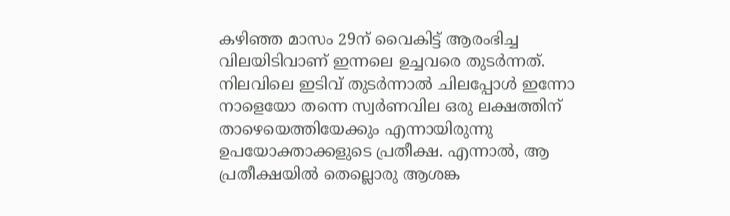കഴിഞ്ഞ മാസം 29ന് വൈകിട്ട് ആരംഭിച്ച വിലയിടിവാണ് ഇന്നലെ ഉച്ചവരെ തുടര്‍ന്നത്. നിലവിലെ ഇടിവ് തുടര്‍ന്നാല്‍ ചിലപ്പോള്‍ ഇന്നോ നാളെയോ തന്നെ സ്വര്‍ണവില ഒരു ലക്ഷത്തിന് താഴെയെത്തിയേക്കും എന്നായിരുന്നു ഉപയോക്താക്കളുടെ പ്രതീക്ഷ. എന്നാല്‍, ആ പ്രതീക്ഷയില്‍ തെല്ലൊരു ആശങ്ക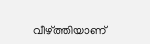വീഴ്ത്തിയാണ്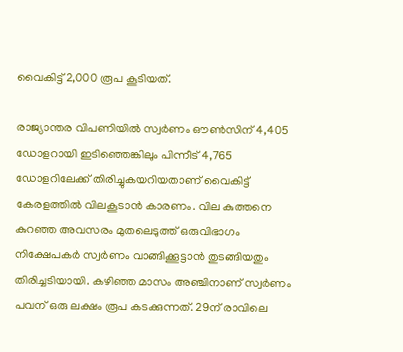വൈകിട്ട് 2,000 രൂപ കൂടിയത്.

രാജ്യാന്തര വിപണിയില്‍ സ്വര്‍ണം ഔണ്‍സിന് 4,405 ഡോളറായി ഇടിഞ്ഞെങ്കിലും പിന്നീട് 4,765 ഡോളറിലേക്ക് തിരിച്ചുകയറിയതാണ് വൈകിട്ട് കേരളത്തില്‍ വിലകൂടാന്‍ കാരണം. വില കുത്തനെ കുറഞ്ഞ അവസരം മുതലെടുത്ത് ഒരുവിഭാഗം നിക്ഷേപകര്‍ സ്വര്‍ണം വാങ്ങിക്കൂട്ടാന്‍ തുടങ്ങിയതും തിരിച്ചടിയായി. കഴിഞ്ഞ മാസം അഞ്ചിനാണ് സ്വര്‍ണം പവന് ഒരു ലക്ഷം രൂപ കടക്കുന്നത്. 29ന് രാവിലെ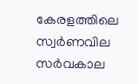കേരളത്തിലെ സ്വര്‍ണവില സര്‍വകാല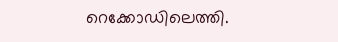റെക്കോഡിലെത്തി.